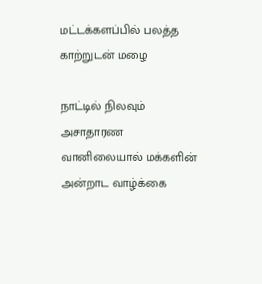மட்டக்களப்பில் பலத்த காற்றுடன் மழை

நாட்டில் நிலவும் அசாதாரண வானிலையால் மக்களின் அன்றாட வாழ்க்கை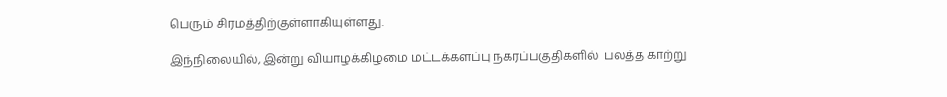பெரும் சிரமத்திற்குள்ளாகியுள்ளது.

இந்நிலையில், இன்று வியாழக்கிழமை மட்டக்களப்பு நகரப்பகுதிகளில்  பலத்த காற்று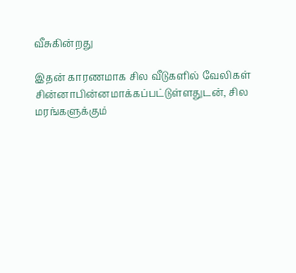வீசுகின்றது

இதன் காரணமாக சில வீடுகளில் வேலிகள் சின்னாபின்னமாக்கப்பட்டுள்ளதுடன், சில மரங்களுக்கும்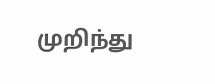முறிந்து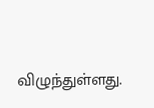விழுந்துள்ளது.